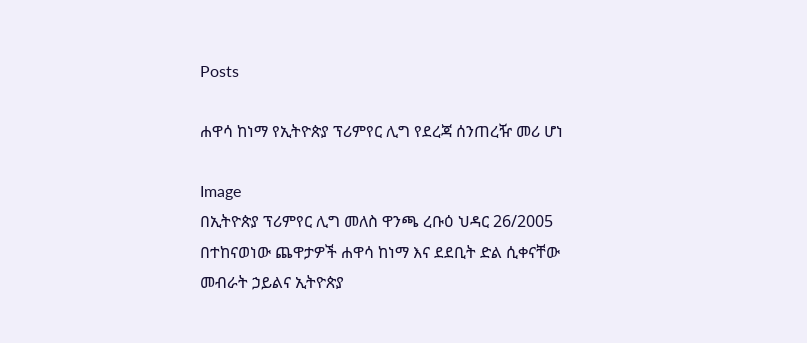Posts

ሐዋሳ ከነማ የኢትዮጵያ ፕሪምየር ሊግ የደረጃ ሰንጠረዥ መሪ ሆነ

Image
በኢትዮጵያ ፕሪምየር ሊግ መለስ ዋንጫ ረቡዕ ህዳር 26/2005 በተከናወነው ጨዋታዎች ሐዋሳ ከነማ እና ደደቢት ድል ሲቀናቸው መብራት ኃይልና ኢትዮጵያ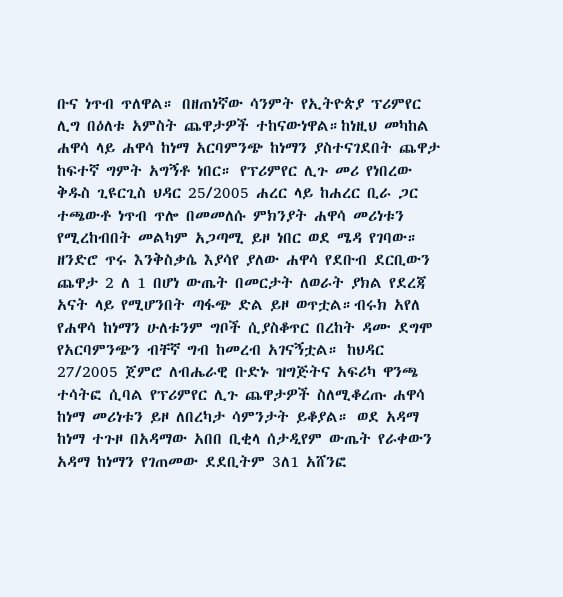ቡና ነጥብ ጥለዋል። በዘጠነኛው ሳንምት የኢትዮጵያ ፕሪምየር ሊግ በዕለቱ አምስት ጨዋታዎች ተከናውነዋል።ከነዚህ መካከል ሐዋሳ ላይ ሐዋሳ ከነማ አርባምንጭ ከነማን ያስተናገደበት ጨዋታ ከፍተኛ ግምት አግኝቶ ነበር። የፕሪምየር ሊጉ መሪ የነበረው ቅዱስ ጊዩርጊስ ህዳር 25/2005 ሐረር ላይ ከሐረር ቢራ ጋር ተጫውቶ ነጥብ ጥሎ በመመለሱ ምክንያት ሐዋሳ መሪነቱን የሚረከብበት መልካም አጋጣሚ ይዞ ነበር ወደ ሜዳ የገባው። ዘንድሮ ጥሩ እንቅስቃሴ እያሳየ ያለው ሐዋሳ የደቡብ ደርቢውን ጨዋታ 2 ለ 1 በሆነ ውጤት በመርታት ለወራት ያክል የደረጃ አናት ላይ የሚሆንበት ጣፋጭ ድል ይዞ ወጥቷል።ብሩክ አየለ የሐዋሳ ከነማን ሁለቱንም ግቦች ሲያስቆጥር በረከት ዳሙ ደግሞ የአርባምንጭን ብቸኛ ግብ ከመረብ አገናኝቷል። ከህዳር 27/2005 ጀምሮ ለብሔራዊ ቡድኑ ዝግጅትና አፍሪካ ዋንጫ ተሳትፎ ሲባል የፕሪምየር ሊጉ ጨዋታዎች ስለሚቆረጡ ሐዋሳ ከነማ መሪነቱን ይዞ ለበረካታ ሳምንታት ይቆያል። ወደ አዳማ ከነማ ተጉዞ በአዳማው አበበ ቢቂላ ሰታዲየም ውጤት የራቀውን አዳማ ከነማን የገጠመው ደደቢትም 3ለ1 አሸንፎ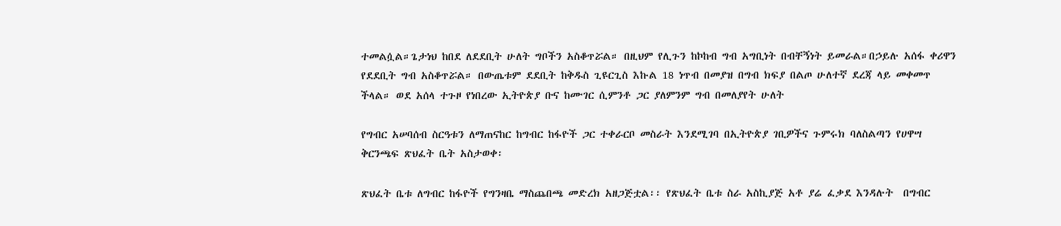ተመልሷል።ጌታነህ ከበደ ለደደቢት ሁለት ግቦችን አስቆጥሯል። በዚህም የሊጉን ከኮከብ ግብ አግቢነት በብቸኝነት ይመራል።በኃይሉ አሰፋ ቀሪዋን የደደቢት ግብ አስቆጥሯል። በውጤቱም ደደቢት ከቅዱስ ጊዩርጊስ እኩል 18 ነጥብ በመያዝ በግብ ክፍያ በልጦ ሁለተኛ ደረጃ ላይ መቀመጥ ችላል። ወደ አሰላ ተጉዞ የነበረው ኢትዮጵያ ቡና ከሙገር ሲምንቶ ጋር ያለምንም ግብ በመለያየት ሁለት

የግብር አሠባሰብ ስርዓቱን ለማጠናከር ከግብር ከፋዮች ጋር ተቀራርቦ መስራት እንደሚገባ በኢትዮጵያ ገቢዎችና ጉምሩክ ባለስልጣን የሀዋሣ ቅርንጫፍ ጽህፈት ቤት አስታወቀ፡

ጽህፈት ቤቱ ለግብር ከፋዮች የግንዛቤ ማስጨበጫ መድረክ አዘጋጅቷል፡፡ የጽህፈት ቤቱ ስራ አስኪያጅ አቶ ያሬ ፈቃደ እንዳሉት  በግብር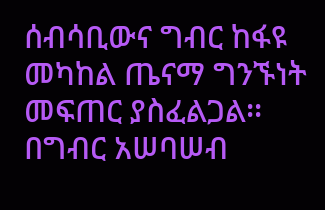ሰብሳቢውና ግብር ከፋዩ መካከል ጤናማ ግንኙነት መፍጠር ያስፈልጋል፡፡ በግብር አሠባሠብ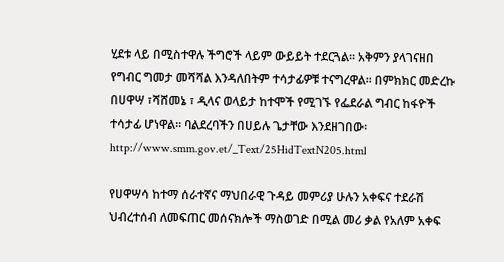ሂደቱ ላይ በሚስተዋሉ ችግሮች ላይም ውይይት ተደርጓል፡፡ አቅምን ያላገናዘበ የግብር ግመታ መሻሻል እንዳለበትም ተሳታፊዎቹ ተናግረዋል፡፡ በምክክር መድረኩ በሀዋሣ ፣ሻሸመኔ ፣ ዲላና ወላይታ ከተሞች የሚገኙ የፌደራል ግብር ከፋዮች ተሳታፊ ሆነዋል፡፡ ባልደረባችን በሀይሉ ጌታቸው እንደዘገበው፡ http://www.smm.gov.et/_Text/25HidTextN205.html

የሀዋሣሳ ከተማ ሰራተኛና ማህበራዊ ጉዳይ መምሪያ ሁሉን አቀፍና ተደራሽ ህብረተሰብ ለመፍጠር መሰናክሎች ማስወገድ በሚል መሪ ቃል የአለም አቀፍ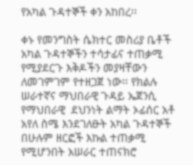የአካል ጉዳተኞች ቀን አከበረ፡፡

ቀኑ የመንግስት ሴክተር መስሪያ ቤቶች አካል ጉዳተኞችን ተሳታፊና ተጠቃሚ የሚያደርጉ እቅዶችን መያዛቸውን ለመገምገም የተዘጋጀ ነው፡፡ የክልሉ ሠራተኛና ማህበራዊ ጉዳይ ኤጀንሲ የማህበራዊ  ደህንነት ልማት ኦፊሰር አቶ አየለ ስሜ እንደገለፁት አካል ጉዳተኞች በሁሉም ዘርፎች እኩል ተጠቃሚ የሚሆንበት አሠራር ተጠናክሮ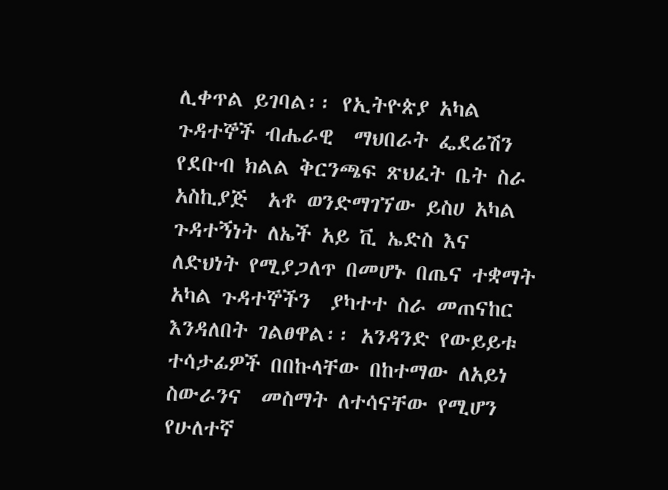ሊቀጥል ይገባል፡፡ የኢትዮጵያ አካል ጉዳተኞች ብሔራዊ  ማህበራት ፌደሬሽን የደቡብ ክልል ቅርንጫፍ ጽህፈት ቤት ስራ አስኪያጅ  አቶ ወንድማገኘው ይስሀ አካል ጉዳተኝነት ለኤች አይ ቪ ኤድስ እና ለድህነት የሚያጋለጥ በመሆኑ በጤና ተቋማት አካል ጉዳተኞችን  ያካተተ ስራ መጠናከር እንዳለበት ገልፀዋል፡፡ አንዳንድ የውይይቱ ተሳታፊዎች በበኩላቸው በከተማው ለአይነ ስውራንና  መስማት ለተሳናቸው የሚሆን የሁለተኛ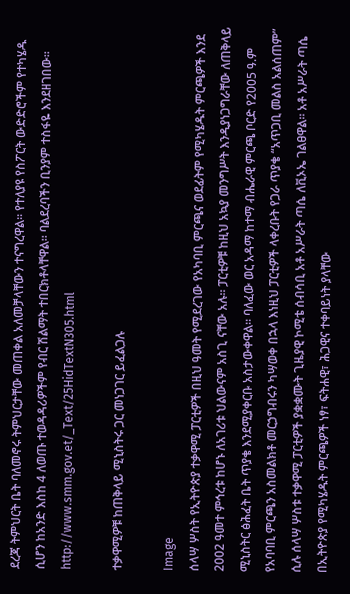ደረጃ ትምህርት ቤት ባለመኖሩ ትምህርታቸው መጠቀል አለመቻላቸውን ተናግረዋል፡፡ የተለያዩ የስፖርት ውድድሮችም የተካሄዱ ሲሆን ከአንድ እስከ 4 ለወጡ ተወዳዳሪዎችም የብር ሽልማት ተበርክቶላቸዋል፡፡ ባልደረባችን ቢንያም ተስፋዬ እንደዘገበው፡፡ http://www.smm.gov.et/_Text/25HidTextN305.html

ተቃዋሚዎቹ ከጠቅላይ ሚኒስትሩ ጋር መነጋገር ይፈልጋሉ

Image
ሰላሣ ሦስት የኢትዮጵያ ተቃዋሚ ፓርቲዎች በዚህ ዓመት የሚደረገው የአካባቢ ምርጫና ወደፊትም የሚካሄዱት ምርጫዎች እንደ 2002 ዓመተ ምኅረቱ ከሆኑ ለአገሪቱ ህልውናም አስጊ ናቸው አሉ። ፓርቲዎቹ ከዚህ አኳያ መንግሥት እንዲያነጋግራቸው ለጠቅላይ ሚኒስትር ፅሕፈት ቤት ጥያቄ እንደሚያቀርቡ አስታውቀዋል። ባለፈው ወር አዳማ ከተማ ብሔራዊ ምርጫ ቦርድ የ2005 ዓ.ም የአባባቢ ምርጫን አስመልክቶ መርኃግብሩን ካሣወቀ በኋላ እነዚህ ፓርቲዎች ላቀረቡት የጋራ ጥያቄ “አጥጋቢ መልስ አልሰጠም” ሲሉ ሰላሣ ሦስቱ ተቃዋሚ ፓርቲዎች ያቋቋሙት ጊዜያዊ ኮሚቴ ሰብሳቢ አቶ አሥራት ጣሴ ለቪኦኤ ገልፀዋል፡፡ አቶ አሥራት ጣሴ  በኢትዮጵያ የሚካሄዱት ምርጫዎች ነፃ፣ ፍትሐዊ፣ ሕጋዊና ተቀባይነት ያላቸው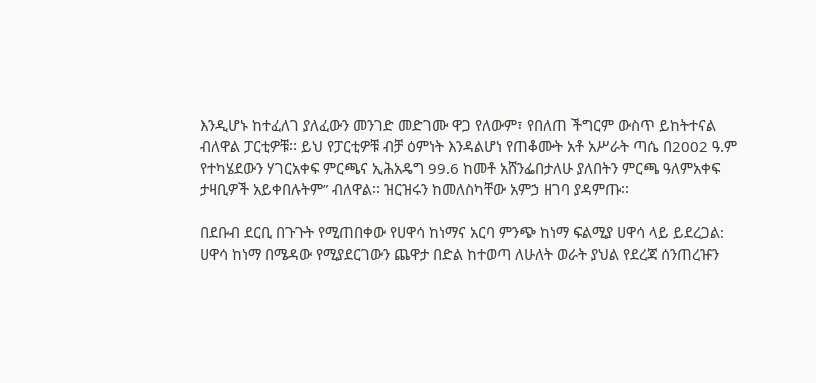እንዲሆኑ ከተፈለገ ያለፈውን መንገድ መድገሙ ዋጋ የለውም፣ የበለጠ ችግርም ውስጥ ይከትተናል ብለዋል ፓርቲዎቹ፡፡ ይህ የፓርቲዎቹ ብቻ ዕምነት እንዳልሆነ የጠቆሙት አቶ አሥራት ጣሴ በ2002 ዓ.ም የተካሄደውን ሃገርአቀፍ ምርጫና ኢሕአዴግ 99.6 ከመቶ አሸንፌበታለሁ ያለበትን ምርጫ ዓለምአቀፍ ታዛቢዎች አይቀበሉትም” ብለዋል፡፡ ዝርዝሩን ከመለስካቸው አምኃ ዘገባ ያዳምጡ፡፡

በደቡብ ደርቢ በጉጉት የሚጠበቀው የሀዋሳ ከነማና አርባ ምንጭ ከነማ ፍልሚያ ሀዋሳ ላይ ይደረጋል: ሀዋሳ ከነማ በሜዳው የሚያደርገውን ጨዋታ በድል ከተወጣ ለሁለት ወራት ያህል የደረጃ ሰንጠረዡን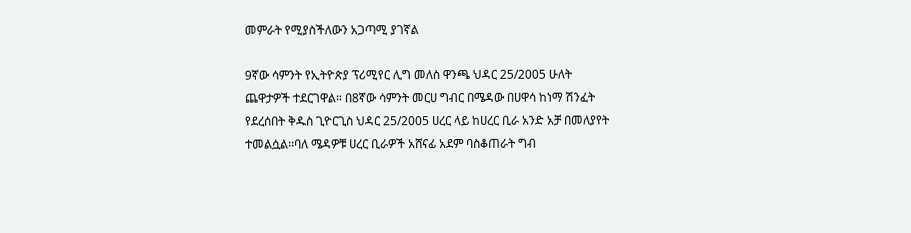መምራት የሚያስችለውን አጋጣሚ ያገኛል

9ኛው ሳምንት የኢትዮጵያ ፕሪሚየር ሊግ መለስ ዋንጫ ህዳር 25/2005 ሁለት ጨዋታዎች ተደርገዋል። በ8ኛው ሳምንት መርሀ ግብር በሜዳው በሀዋሳ ከነማ ሽንፈት የደረሰበት ቅዱስ ጊዮርጊስ ህዳር 25/2005 ሀረር ላይ ከሀረር ቢራ አንድ አቻ በመለያየት ተመልሷል፡፡ባለ ሜዳዎቹ ሀረር ቢራዎች አሸናፊ አደም ባስቆጠራት ግብ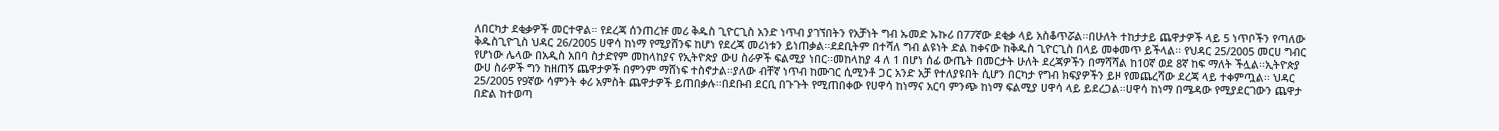ለበርካታ ደቂቃዎች መርተዋል። የደረጃ ሰንጠረዡ መሪ ቅዱስ ጊዮርጊስ አንድ ነጥብ ያገኘበትን የአቻነት ግብ ኡመድ ኡኩሪ በ77ኛው ደቂቃ ላይ አስቆጥሯል፡፡በሁለት ተከታታይ ጨዋታዎች ላይ 5 ነጥቦችን የጣለው ቅዱስጊዮጊስ ህዳር 26/2005 ሀዋሳ ከነማ የሚያሸንፍ ከሆነ የደረጃ መሪነቱን ይነጠቃል፡፡ደደቢትም በተሻለ ግብ ልዩነት ድል ከቀናው ከቅዱስ ጊዮርጊስ በላይ መቀመጥ ይችላል፡፡ የህዳር 25/2005 መርሀ ግብር የሆነው ሌላው በአዲስ አበባ ስታድየም መከላከያና የኢትዮጵያ ውሀ ስራዎች ፍልሚያ ነበር፡፡መከላከያ 4 ለ 1 በሆነ ሰፊ ውጤት በመርታት ሁለት ደረጃዎችን በማሻሻል ከ10ኛ ወደ 8ኛ ከፍ ማለት ችሏል፡፡ኢትዮጵያ ውሀ ስራዎች ግን ከዘጠኝ ጨዋታዎች በምንም ማሸነፍ ተስኖታል፡፡ያለው ብቸኛ ነጥብ ከሙገር ሲሚንቶ ጋር አንድ አቻ የተለያዩበት ሲሆን በርካታ የግብ ክፍያዎችን ይዞ የመጨረሻው ደረጃ ላይ ተቀምጧል፡፡ ህዳር 25/2005 የ9ኛው ሳምንት ቀሪ አምስት ጨዋታዎች ይጠበቃሉ፡፡በደቡብ ደርቢ በጉጉት የሚጠበቀው የሀዋሳ ከነማና አርባ ምንጭ ከነማ ፍልሚያ ሀዋሳ ላይ ይደረጋል፡፡ሀዋሳ ከነማ በሜዳው የሚያደርገውን ጨዋታ በድል ከተወጣ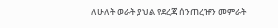ለሁለት ወራት ያህል የደረጃ ሰንጠረዡን መምራት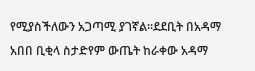የሚያስችለውን አጋጣሚ ያገኛል፡፡ደደቢት በአዳማ አበበ ቢቂላ ስታድየም ውጤት ከራቀው አዳማ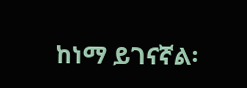ከነማ ይገናኛል፡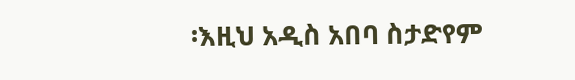፡እዚህ አዲስ አበባ ስታድየም